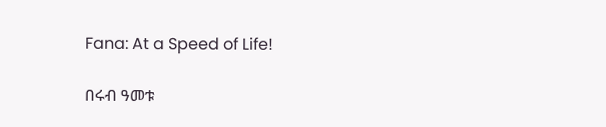Fana: At a Speed of Life!

በሩብ ዓመቱ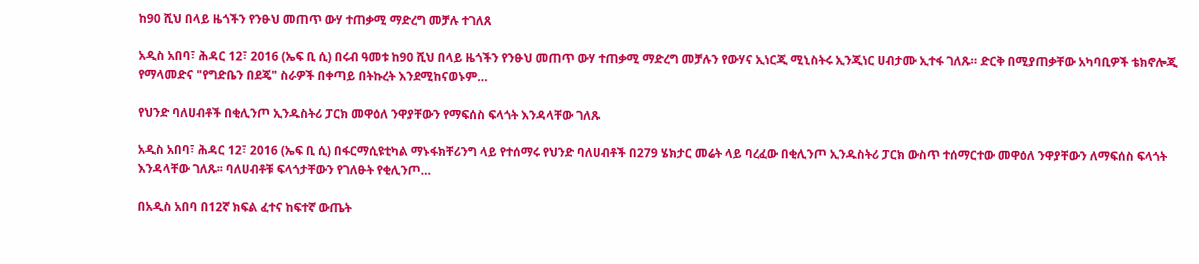ከ90 ሺህ በላይ ዜጎችን የንፁህ መጠጥ ውሃ ተጠቃሚ ማድረግ መቻሉ ተገለጸ

አዲስ አበባ፣ ሕዳር 12፣ 2016 (ኤፍ ቢ ሲ) በሩብ ዓመቱ ከ90 ሺህ በላይ ዜጎችን የንፁህ መጠጥ ውሃ ተጠቃሚ ማድረግ መቻሉን የውሃና ኢነርጂ ሚኒስትሩ ኢንጂነር ሀብታሙ ኢተፋ ገለጹ። ድርቅ በሚያጠቃቸው አካባቢዎች ቴክኖሎጂ የማላመድና "የግድቤን በደጄ" ስራዎች በቀጣይ በትኩረት እንደሚከናወኑም…

የህንድ ባለሀብቶች በቂሊንጦ ኢንዱስትሪ ፓርክ መዋዕለ ንዋያቸውን የማፍሰስ ፍላጎት እንዳላቸው ገለጹ

አዲስ አበባ፣ ሕዳር 12፣ 2016 (ኤፍ ቢ ሲ) በፋርማሲዩቲካል ማኑፋክቸሪንግ ላይ የተሰማሩ የህንድ ባለሀብቶች በ279 ሄክታር መሬት ላይ ባረፈው በቂሊንጦ ኢንዱስትሪ ፓርክ ውስጥ ተሰማርተው መዋዕለ ንዋያቸውን ለማፍሰስ ፍላጎት እንዳላቸው ገለጹ፡፡ ባለሀብቶቹ ፍላጎታቸውን የገለፁት የቂሊንጦ…

በአዲስ አበባ በ12ኛ ክፍል ፈተና ከፍተኛ ውጤት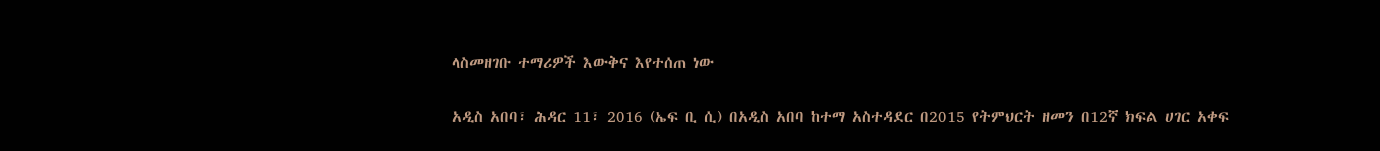ላስመዘገቡ ተማሪዎች እውቅና እየተሰጠ ነው

አዲስ አበባ፣ ሕዳር 11፣ 2016 (ኤፍ ቢ ሲ) በአዲስ አበባ ከተማ አስተዳደር በ2015 የትምህርት ዘመን በ12ኛ ክፍል ሀገር አቀፍ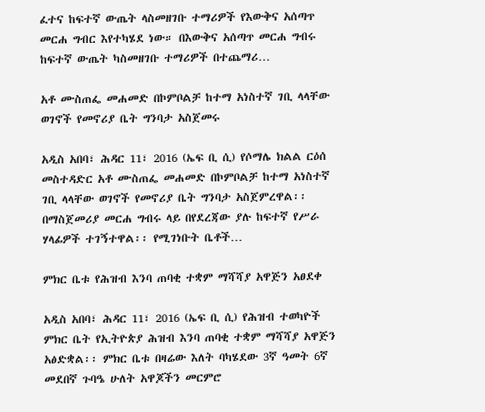ፈተና ከፍተኛ ውጤት ላስመዘገቡ ተማሪዎች የእውቅና አሰጣጥ መርሐ ግብር እየተካሄደ ነው። በእውቅና አሰጣጥ መርሐ ግብሩ ከፍተኛ ውጤት ካስመዘገቡ ተማሪዎች በተጨማሪ…

አቶ ሙስጠፌ መሐመድ በኮምቦልቻ ከተማ አነስተኛ ገቢ ላላቸው ወገኖች የመኖሪያ ቤት ግንባታ አስጀመሩ

አዲስ አበባ፣ ሕዳር 11፣ 2016 (ኤፍ ቢ ሲ) የሶማሌ ክልል ርዕሰ መስተዳድር አቶ ሙስጠፌ መሐመድ በኮምቦልቻ ከተማ አነስተኛ ገቢ ላላቸው ወገኖች የመኖሪያ ቤት ግንባታ አስጀምረዋል፡፡ በማስጀመሪያ መርሐ ግብሩ ላይ በየደረጃው ያሉ ከፍተኛ የሥራ ሃላፊዎች ተገኝተዋል፡፡ የሚገነቡት ቤቶች…

ምክር ቤቱ የሕዝብ እንባ ጠባቂ ተቋም ማሻሻያ አዋጅን አፀደቀ

አዲስ አበባ፣ ሕዳር 11፣ 2016 (ኤፍ ቢ ሲ) የሕዝብ ተወካዮች ምክር ቤት የኢትዮጵያ ሕዝብ እንባ ጠባቂ ተቋም ማሻሻያ አዋጅን አፅድቋል፡፡ ምክር ቤቱ በዛሬው እለት ባካሄደው 3ኛ ዓመት 6ኛ መደበኛ ጉባዔ ሁለት አዋጆችን መርምሮ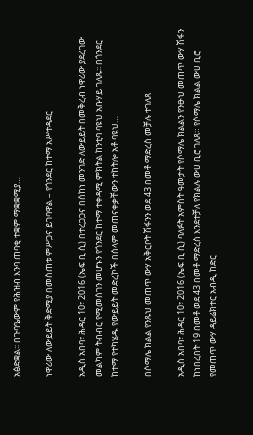አፅድቋል፡፡ በጉባዔውም የሕዝብ እንባ ጠባቂ ተቋም ማቋቋሚያ…

ነዋሪው ለውይይት ቅድሚያ በመስጠቱ ምሥጋና ይገባዋል – የጎንደር ከተማ አሥተዳደር

አዲስ አበባ፣ ሕዳር 10፣ 2016 (ኤፍ ቢ ሲ) በተረጋጋና በሰከነ መንገድ ለውይይት በመቅረብ ነዋሪው ያደረገው መልካም ትብብር የሚመሰገን መሆኑን የጎንደር ከተማ ተቀዳሚ ምክትል ከንቲባ ባዩህ አቡሃይ ገለጹ፡፡ በጎንደር ከተማ የተካሄዱ የውይይት መድረኮች በሰላም መጠናቀቃቸውን ተከትሎ አቶ ባዩህ…

በሶማሌ ክልል የንጹህ መጠጥ ውሃ አቅርቦት ሽፋንን ወደ 43 በመቶ ማድረስ መቻሉ ተገለጸ

አዲስ አበባ፣ ሕዳር 10፣ 2016 (ኤፍ ቢ ሲ) ባለፉት አምስት ዓመታት የሶማሌ ክልልን የንፁህ መጠጥ ውሃ ሽፋን ከነበረበት 19 በመቶ ወደ 43 በመቶ ማድረስ እንደተቻለ የክልሉ ውሀ ቢሮ ገለጸ። የሶማሌ ክልል ውሀ ቢሮ የመጠጥ ውሃ ዳይሬክተር አብዲ ከድር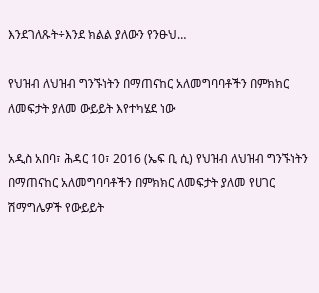እንደገለጹት÷እንደ ክልል ያለውን የንፁህ…

የህዝብ ለህዝብ ግንኙነትን በማጠናከር አለመግባባቶችን በምክክር ለመፍታት ያለመ ውይይት እየተካሄደ ነው

አዲስ አበባ፣ ሕዳር 10፣ 2016 (ኤፍ ቢ ሲ) የህዝብ ለህዝብ ግንኙነትን በማጠናከር አለመግባባቶችን በምክክር ለመፍታት ያለመ የሀገር ሽማግሌዎች የውይይት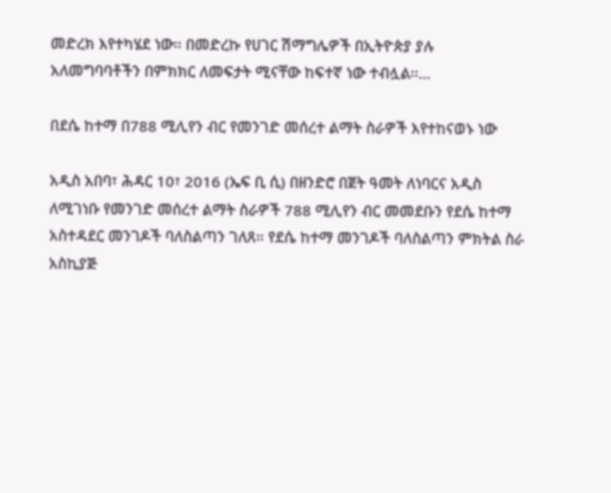መድረክ እየተካሄደ ነው፡፡ በመድረኩ የሀገር ሽማግሌዎች በኢትዮጵያ ያሉ አለመግባባቶችን በምክክር ለመፍታት ሚናቸው ከፍተኛ ነው ተብሏል፡፡…

በደሴ ከተማ በ788 ሚሊየን ብር የመንገድ መሰረተ ልማት ስራዎች እየተከናወኑ ነው

አዲስ አበባ፣ ሕዳር 10፣ 2016 (ኤፍ ቢ ሲ) በዘንድሮ በጀት ዓመት ለነባርና አዲስ ለሚገነቡ የመንገድ መሰረተ ልማት ስራዎች 788 ሚሊየን ብር መመደቡን የደሴ ከተማ አስተዳደር መንገዶች ባለስልጣን ገለጸ። የደሴ ከተማ መንገዶች ባለስልጣን ምክትል ስራ አስኪያጅ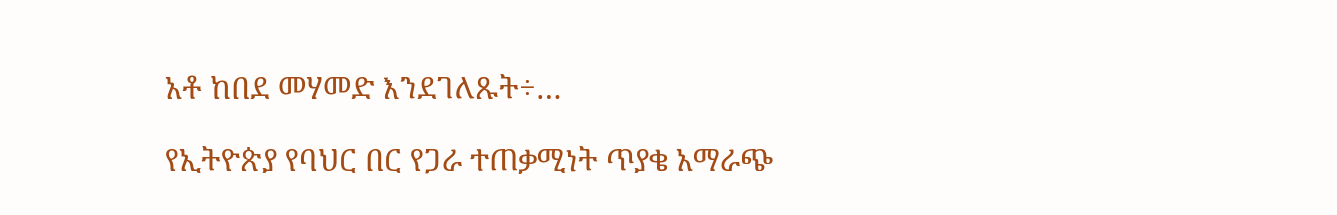አቶ ከበደ መሃመድ እንደገለጹት÷…

የኢትዮጵያ የባህር በር የጋራ ተጠቃሚነት ጥያቄ አማራጭ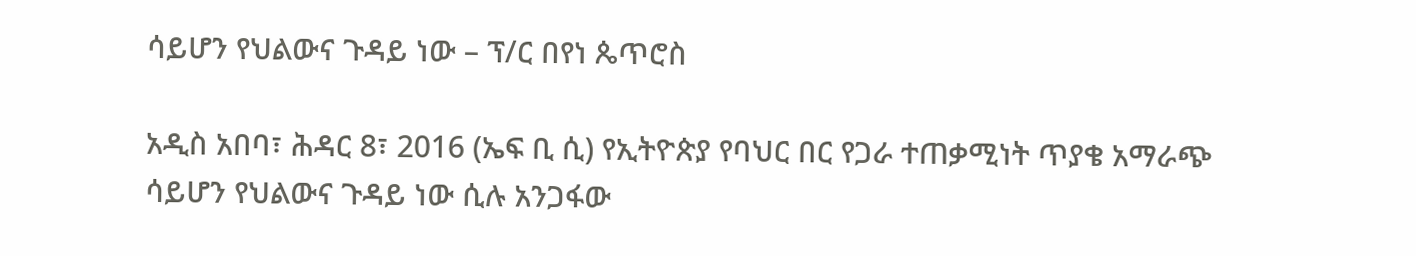ሳይሆን የህልውና ጉዳይ ነው – ፕ/ር በየነ ጴጥሮስ

አዲስ አበባ፣ ሕዳር 8፣ 2016 (ኤፍ ቢ ሲ) የኢትዮጵያ የባህር በር የጋራ ተጠቃሚነት ጥያቄ አማራጭ ሳይሆን የህልውና ጉዳይ ነው ሲሉ አንጋፋው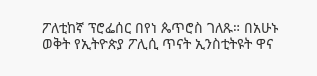ፖለቲከኛ ፕሮፌሰር በየነ ጴጥሮስ ገለጹ። በአሁኑ ወቅት የኢትዮጵያ ፖሊሲ ጥናት ኢንስቲትዩት ዋና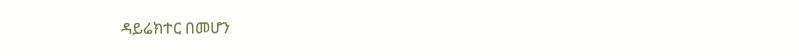ዳይሬክተር በመሆን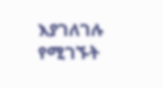እያገለገሉ የሚገኙት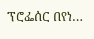ፕሮፌሰር በየነ…